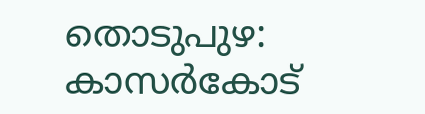തൊടുപുഴ: കാസർകോട്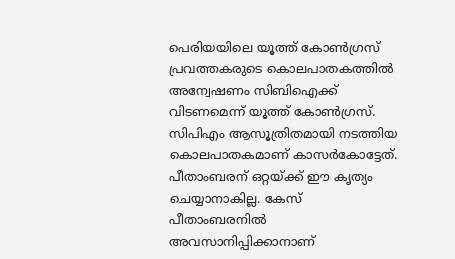പെരിയയിലെ യൂത്ത് കോൺഗ്രസ് പ്രവത്തകരുടെ കൊലപാതകത്തിൽ അന്വേഷണം സിബിഐക്ക് വിടണമെന്ന് യൂത്ത് കോൺഗ്രസ്. സിപിഎം ആസൂത്രിതമായി നടത്തിയ കൊലപാതകമാണ് കാസർകോട്ടേത്. പീതാംബരന് ഒറ്റയ്ക്ക് ഈ കൃത്യം ചെയ്യാനാകില്ല. കേസ് പീതാംബരനിൽ അവസാനിപ്പിക്കാനാണ്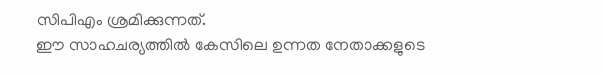സിപിഎം ശ്രമിക്കുന്നത്.
ഈ സാഹചര്യത്തിൽ കേസിലെ ഉന്നത നേതാക്കളുടെ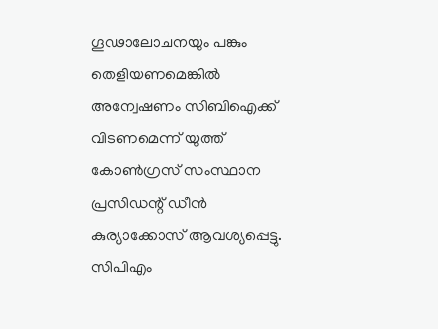ഗൂഢാലോചനയും പങ്കും തെളിയണമെങ്കിൽ അന്വേഷണം സിബിഐക്ക് വിടണമെന്ന് യുത്ത് കോൺഗ്രസ് സംസ്ഥാന പ്രസിഡന്റ് ഡീൻ കുര്യാക്കോസ് ആവശ്യപ്പെട്ടു. സിപിഎം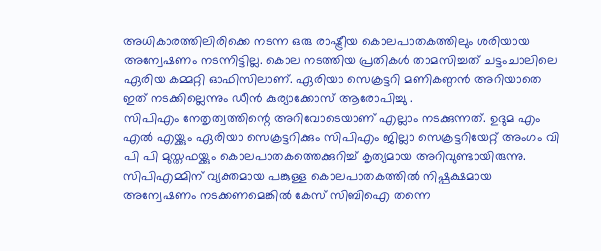അധികാരത്തിലിരിക്കെ നടന്ന ഒരു രാഷ്ട്രീയ കൊലപാതകത്തിലും ശരിയായ അന്വേഷണം നടന്നിട്ടില്ല. കൊല നടത്തിയ പ്രതികൾ താമസിച്ചത് ചട്ടംചാലിലെ ഏരിയ കമ്മറ്റി ഓഫിസിലാണ്. ഏരിയാ സെക്രട്ടറി മണികണ്ഠൻ അറിയാതെ ഇത് നടക്കില്ലെന്നും ഡീൻ കുര്യാക്കോസ് ആരോപിച്ചു .
സിപിഎം നേതൃത്വത്തിന്റെ അറിവോടെയാണ് എല്ലാം നടക്കുന്നത്. ഉദുമ എം എൽ എയ്ക്കും ഏരിയാ സെക്രട്ടറിക്കും സിപിഎം ജില്ലാ സെക്രട്ടറിയേറ്റ് അംഗം വി പി പി മുസ്തഫയ്ക്കും കൊലപാതകത്തെക്കുറിച്ച് കൃത്യമായ അറിവുണ്ടായിരുന്നു. സിപിഎമ്മിന് വ്യക്തമായ പങ്കുള്ള കൊലപാതകത്തിൽ നിഷ്പക്ഷമായ അന്വേഷണം നടക്കണമെങ്കിൽ കേസ് സിബിഐ തന്നെ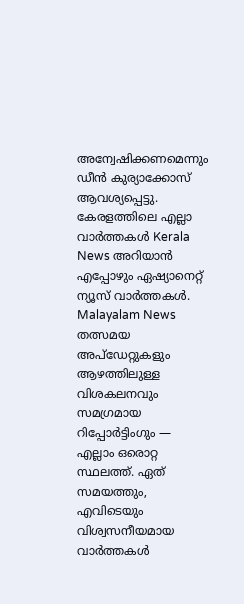അന്വേഷിക്കണമെന്നും ഡീൻ കുര്യാക്കോസ് ആവശ്യപ്പെട്ടു.
കേരളത്തിലെ എല്ലാ വാർത്തകൾ Kerala News അറിയാൻ എപ്പോഴും ഏഷ്യാനെറ്റ് ന്യൂസ് വാർത്തകൾ. Malayalam News തത്സമയ അപ്ഡേറ്റുകളും ആഴത്തിലുള്ള വിശകലനവും സമഗ്രമായ റിപ്പോർട്ടിംഗും — എല്ലാം ഒരൊറ്റ സ്ഥലത്ത്. ഏത് സമയത്തും, എവിടെയും വിശ്വസനീയമായ വാർത്തകൾ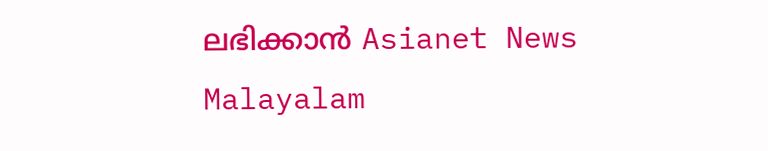ലഭിക്കാൻ Asianet News Malayalam